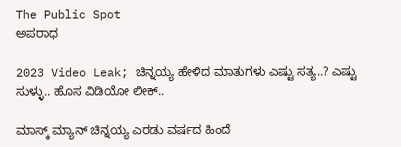The Public Spot
ಅಪರಾಧ

2023 Video Leak; ಚಿನ್ನಯ್ಯ ಹೇಳಿದ ಮಾತುಗಳು ಎಷ್ಟು ಸತ್ಯ..? ಎಷ್ಟು ಸುಳ್ಳು.. ಹೊಸ ವಿಡಿಯೋ ಲೀಕ್‌..

ಮಾಸ್ಕ್ ಮ್ಯಾನ್ ಚಿನ್ನಯ್ಯ ಎರಡು ವರ್ಷದ ಹಿಂದೆ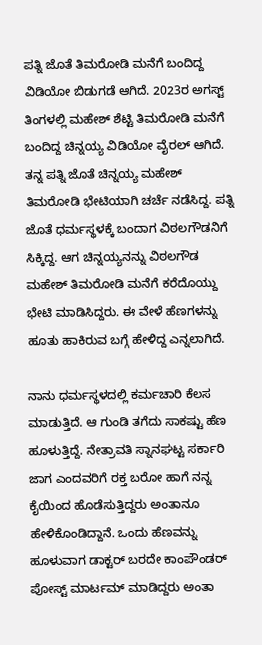ಪತ್ನಿ ಜೊತೆ ತಿಮರೋಡಿ ಮನೆಗೆ ಬಂದಿದ್ದ ವಿಡಿಯೋ ಬಿಡುಗಡೆ ಆಗಿದೆ. 2023ರ ಅಗಸ್ಟ್ ತಿಂಗಳಲ್ಲಿ ಮಹೇಶ್‌ ಶೆಟ್ಟಿ ತಿಮರೋಡಿ ಮನೆಗೆ ಬಂದಿದ್ದ ಚಿನ್ನಯ್ಯ ವಿಡಿಯೋ ವೈರಲ್‌ ಆಗಿದೆ. ತನ್ನ ಪತ್ನಿ ಜೊತೆ ಚಿನ್ನಯ್ಯ ಮಹೇಶ್ ತಿಮರೋಡಿ ಭೇಟಿಯಾಗಿ ಚರ್ಚೆ ನಡೆಸಿದ್ದ. ಪತ್ನಿ ಜೊತೆ ಧರ್ಮಸ್ಥಳಕ್ಕೆ ಬಂದಾಗ ವಿಠಲಗೌಡನಿಗೆ ಸಿಕ್ಕಿದ್ದ. ಆಗ ಚಿನ್ನಯ್ಯನನ್ನು ವಿಠಲಗೌಡ ಮಹೇಶ್‌ ತಿಮರೋಡಿ ಮನೆಗೆ ಕರೆದೊಯ್ದು ಭೇಟಿ ಮಾಡಿಸಿದ್ದರು. ಈ ವೇಳೆ ಹೆಣಗಳನ್ನು ಹೂತು ಹಾಕಿರುವ ಬಗ್ಗೆ ಹೇಳಿದ್ದ ಎನ್ನಲಾಗಿದೆ.

ನಾನು ಧರ್ಮಸ್ಥಳದಲ್ಲಿ ಕರ್ಮಚಾರಿ ಕೆಲಸ ಮಾಡುತ್ತಿದೆ. ಆ ಗುಂಡಿ ತಗೆದು ಸಾಕಷ್ಟು ಹೆಣ ಹೂಳುತ್ತಿದ್ದೆ. ನೇತ್ರಾವತಿ ಸ್ನಾನಘಟ್ಟ ಸರ್ಕಾರಿ ಜಾಗ ಎಂದವರಿಗೆ ರಕ್ತ ಬರೋ ಹಾಗೆ ನನ್ನ ಕೈಯಿಂದ ಹೊಡೆಸುತ್ತಿದ್ದರು ಅಂತಾನೂ ಹೇಳಿಕೊಂಡಿದ್ದಾನೆ. ಒಂದು ಹೆಣವನ್ನು ಹೂಳುವಾಗ ಡಾಕ್ಟರ್ ಬರದೇ ಕಾಂಪೌಂಡರ್ ಪೋಸ್ಟ್ ಮಾರ್ಟಮ್ ಮಾಡಿದ್ದರು ಅಂತಾ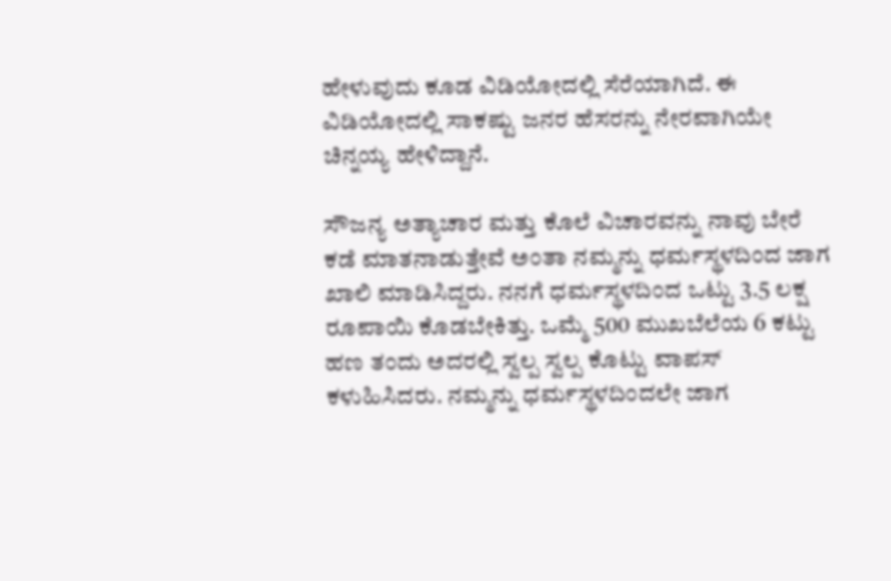ಹೇಳುವುದು ಕೂಡ ವಿಡಿಯೋದಲ್ಲಿ ಸೆರೆಯಾಗಿದೆ. ಈ ವಿಡಿಯೋದಲ್ಲಿ ಸಾಕಷ್ಟು ಜನರ ಹೆಸರನ್ನು ನೇರವಾಗಿಯೇ ಚಿನ್ನಯ್ಯ ಹೇಳಿದ್ದಾನೆ.

ಸೌಜನ್ಯ ಅತ್ಯಾಚಾರ ಮತ್ತು ಕೊಲೆ ವಿಚಾರವನ್ನು ನಾವು ಬೇರೆ ಕಡೆ ಮಾತನಾಡುತ್ತೇವೆ ಅಂತಾ ನಮ್ಮನ್ನು ಧರ್ಮಸ್ಥಳದಿಂದ ಜಾಗ ಖಾಲಿ ಮಾಡಿಸಿದ್ದರು. ನನಗೆ ಧರ್ಮಸ್ಥಳದಿಂದ ಒಟ್ಟು 3.5 ಲಕ್ಷ ರೂಪಾಯಿ ಕೊಡಬೇಕಿತ್ತು. ಒಮ್ಮೆ 500 ಮುಖಬೆಲೆಯ 6 ಕಟ್ಟು ಹಣ ತಂದು ಅದರಲ್ಲಿ ಸ್ವಲ್ಪ ಸ್ವಲ್ಪ ಕೊಟ್ಟು ವಾಪಸ್‌ ಕಳುಹಿಸಿದರು. ನಮ್ಮನ್ನು ಧರ್ಮಸ್ಥಳದಿಂದಲೇ ಜಾಗ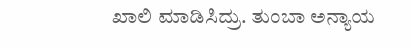ಖಾಲಿ ಮಾಡಿಸಿದ್ರು. ತುಂಬಾ ಅನ್ಯಾಯ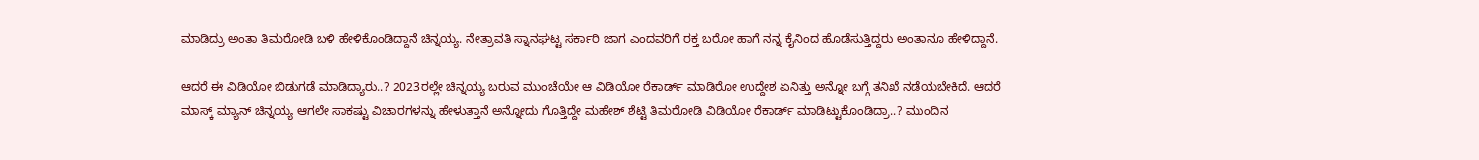ಮಾಡಿದ್ರು ಅಂತಾ ತಿಮರೋಡಿ ಬಳಿ ಹೇಳಿಕೊಂಡಿದ್ದಾನೆ ಚಿನ್ನಯ್ಯ. ನೇತ್ರಾವತಿ ಸ್ನಾನಘಟ್ಟ ಸರ್ಕಾರಿ ಜಾಗ ಎಂದವರಿಗೆ ರಕ್ತ ಬರೋ ಹಾಗೆ ನನ್ನ ಕೈನಿಂದ ಹೊಡೆಸುತ್ತಿದ್ದರು ಅಂತಾನೂ ಹೇಳಿದ್ದಾನೆ.

ಆದರೆ ಈ ವಿಡಿಯೋ ಬಿಡುಗಡೆ ಮಾಡಿದ್ಯಾರು..? 2023ರಲ್ಲೇ ಚಿನ್ನಯ್ಯ ಬರುವ ಮುಂಚೆಯೇ ಆ ವಿಡಿಯೋ ರೆಕಾರ್ಡ್‌ ಮಾಡಿರೋ ಉದ್ದೇಶ ಏನಿತ್ತು ಅನ್ನೋ ಬಗ್ಗೆ ತನಿಖೆ ನಡೆಯಬೇಕಿದೆ. ಆದರೆ ಮಾಸ್ಕ್‌ ಮ್ಯಾನ್‌ ಚಿನ್ನಯ್ಯ ಆಗಲೇ ಸಾಕಷ್ಟು ವಿಚಾರಗಳನ್ನು ಹೇಳುತ್ತಾನೆ ಅನ್ನೋದು ಗೊತ್ತಿದ್ದೇ ಮಹೇಶ್‌ ಶೆಟ್ಟಿ ತಿಮರೋಡಿ ವಿಡಿಯೋ ರೆಕಾರ್ಡ್‌ ಮಾಡಿಟ್ಟುಕೊಂಡಿದ್ರಾ..? ಮುಂದಿನ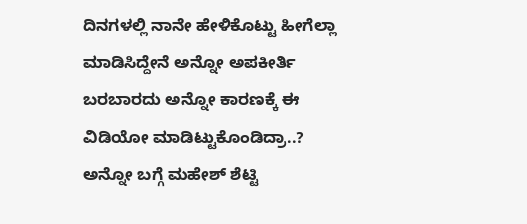ದಿನಗಳಲ್ಲಿ ನಾನೇ ಹೇಳಿಕೊಟ್ಟು ಹೀಗೆಲ್ಲಾ ಮಾಡಿಸಿದ್ದೇನೆ ಅನ್ನೋ ಅಪಕೀರ್ತಿ ಬರಬಾರದು ಅನ್ನೋ ಕಾರಣಕ್ಕೆ ಈ ವಿಡಿಯೋ ಮಾಡಿಟ್ಟುಕೊಂಡಿದ್ರಾ..? ಅನ್ನೋ ಬಗ್ಗೆ ಮಹೇಶ್‌ ಶೆಟ್ಟಿ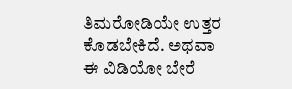ತಿಮರೋಡಿಯೇ ಉತ್ತರ ಕೊಡಬೇಕಿದೆ. ಅಥವಾ ಈ ವಿಡಿಯೋ ಬೇರೆ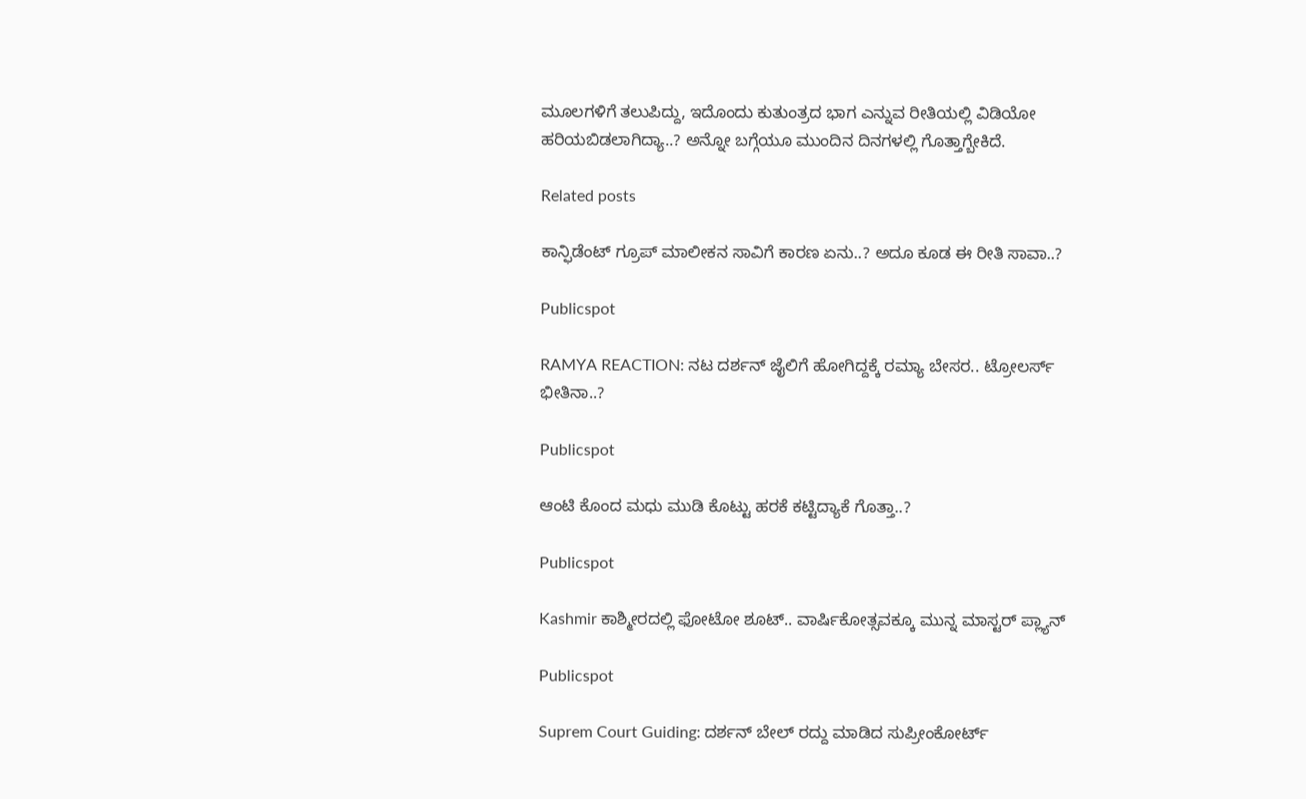ಮೂಲಗಳಿಗೆ ತಲುಪಿದ್ದು, ಇದೊಂದು ಕುತುಂತ್ರದ ಭಾಗ ಎನ್ನುವ ರೀತಿಯಲ್ಲಿ ವಿಡಿಯೋ ಹರಿಯಬಿಡಲಾಗಿದ್ಯಾ..? ಅನ್ನೋ ಬಗ್ಗೆಯೂ ಮುಂದಿನ ದಿನಗಳಲ್ಲಿ ಗೊತ್ತಾಗ್ಬೇಕಿದೆ.

Related posts

ಕಾನ್ಫಿಡೆಂಟ್‌ ಗ್ರೂಪ್‌ ಮಾಲೀಕನ ಸಾವಿಗೆ ಕಾರಣ ಏನು..? ಅದೂ ಕೂಡ ಈ ರೀತಿ ಸಾವಾ..?

Publicspot

RAMYA REACTION: ನಟ ದರ್ಶನ್ ಜೈಲಿಗೆ ಹೋಗಿದ್ದಕ್ಕೆ ರಮ್ಯಾ ಬೇಸರ.. ಟ್ರೋಲರ್ಸ್ ಭೀತಿನಾ..?

Publicspot

ಆಂಟಿ ಕೊಂದ ಮಧು ಮುಡಿ ಕೊಟ್ಟು ಹರಕೆ ಕಟ್ಟಿದ್ಯಾಕೆ ಗೊತ್ತಾ..?

Publicspot

Kashmir ಕಾಶ್ಮೀರದಲ್ಲಿ ಫೋಟೋ ಶೂಟ್.. ವಾರ್ಷಿಕೋತ್ಸವಕ್ಕೂ ಮುನ್ನ ಮಾಸ್ಟರ್ ಪ್ಲ್ಯಾನ್

Publicspot

Suprem Court Guiding: ದರ್ಶನ್‌ ಬೇಲ್‌ ರದ್ದು ಮಾಡಿದ ಸುಪ್ರೀಂಕೋರ್ಟ್‌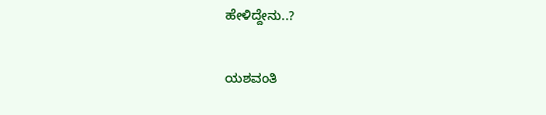ಹೇಳಿದ್ದೇನು..?

ಯಶವಂತಿ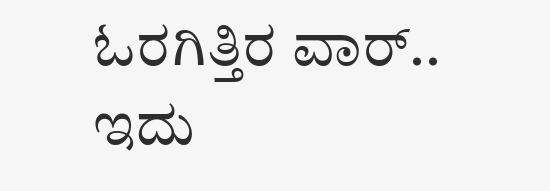ಓರಗಿತ್ತಿರ ವಾರ್.. ಇದು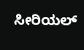ಸೀರಿಯಲ್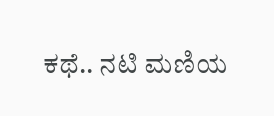ಕಥೆ.. ನಟಿ ಮಣಿಯ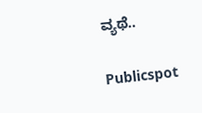ವ್ಯಥೆ..

Publicspot